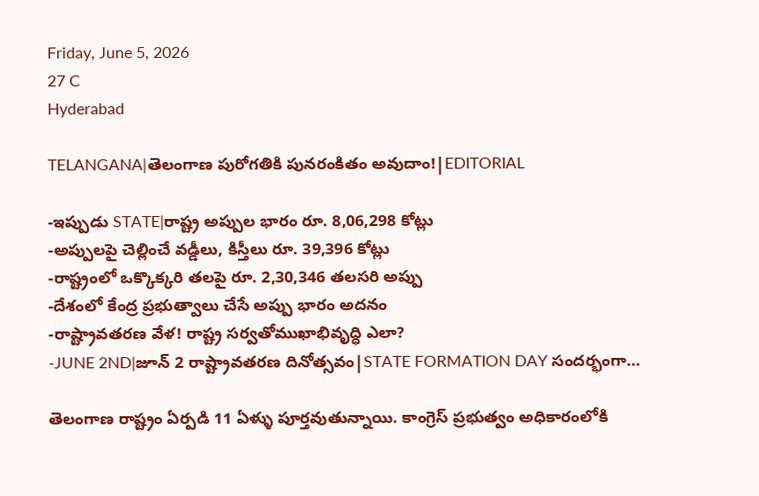Friday, June 5, 2026
27 C
Hyderabad

TELANGANA|తెలంగాణ పురోగతికి పునరంకితం అవుదాం!|EDITORIAL

-ఇప్పుడు STATE|రాష్ట్ర అప్పుల భారం రూ. 8,06,298 కోట్లు
-అప్పులపై చెల్లించే వడ్డీలు, కిస్తీలు రూ. 39,396 కోట్లు
-రాష్ట్రంలో ఒక్కొక్కరి తలపై రూ. 2,30,346 తలసరి అప్పు
-దేశంలో కేంద్ర ప్రభుత్వాలు చేసే అప్పు భారం అదనం
-రాష్ట్రావతరణ వేళ! రాష్ట్ర సర్వతోముఖాభివృద్ధి ఎలా?
-JUNE 2ND|జూన్ 2 రాష్ట్రావతరణ దినోత్సవం|STATE FORMATION DAY సందర్భంగా…

తెలంగాణ రాష్ట్రం ఏర్పడి 11 ఏళ్ళు పూర్తవుతున్నాయి. కాంగ్రెస్ ప్రభుత్వం అధికారంలోకి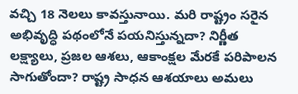వచ్చి 18 నెలలు కావస్తునాయి. మరి రాష్ట్రం సరైన అభివృద్ధి పథంలోనే పయనిస్తున్నదా? నిర్ణీత లక్ష్యాలు, ప్రజల ఆశలు, ఆకాంక్షల మేరకే పరిపాలన సాగుతోందా? రాష్ట్ర సాధన ఆశయాలు అమలు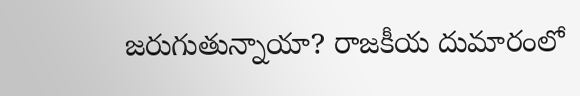జరుగుతున్నాయా? రాజకీయ దుమారంలో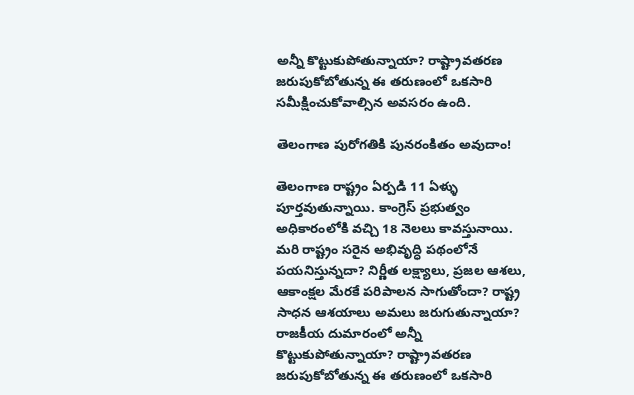అన్నీ కొట్టుకుపోతున్నాయా? రాష్ట్రావతరణ జరుపుకోబోతున్న ఈ తరుణంలో ఒకసారి సమీక్షించుకోవాల్సిన అవసరం ఉంది.

తెలంగాణ పురోగతికి పునరంకితం అవుదాం!

తెలంగాణ రాష్ట్రం ఏర్పడి 11 ఏళ్ళు పూర్తవుతున్నాయి. కాంగ్రెస్ ప్రభుత్వం అధికారంలోకి వచ్చి 18 నెలలు కావస్తునాయి. మరి రాష్ట్రం సరైన అభివృద్ధి పథంలోనే పయనిస్తున్నదా? నిర్ణీత లక్ష్యాలు, ప్రజల ఆశలు, ఆకాంక్షల మేరకే పరిపాలన సాగుతోందా? రాష్ట్ర సాధన ఆశయాలు అమలు జరుగుతున్నాయా? రాజకీయ దుమారంలో అన్నీ కొట్టుకుపోతున్నాయా? రాష్ట్రావతరణ జరుపుకోబోతున్న ఈ తరుణంలో ఒకసారి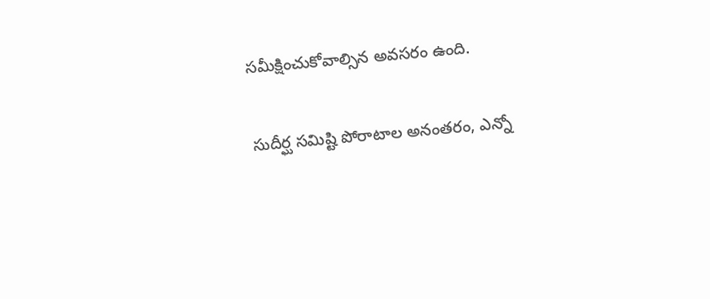సమీక్షించుకోవాల్సిన అవసరం ఉంది.

సుదీర్ఘ సమిష్టి పోరాటాల అనంతరం, ఎన్నో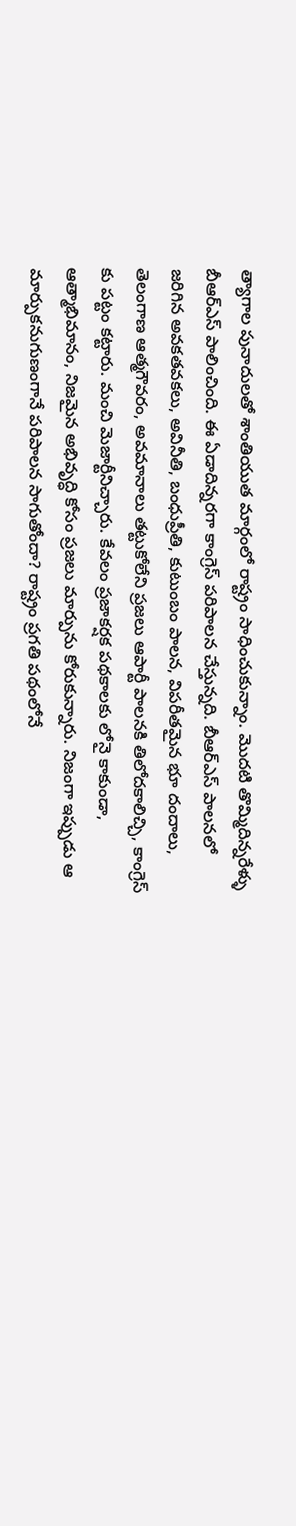త్యాగాల పునాదులతో శాంతియుత మార్గంలో రాష్ట్రం సాధించుకున్నాం. మొదటి తొమ్మిదిన్నరేళ్ళు బీఆర్ఎస్ పాలించింది. ఈ ఏడాదిన్నరగా కాంగ్రెస్ పరిపాలన చేస్తున్నది. బీఆర్ఎస్ పాలనలో జరిగిన అవకతవకలు, అవినీతి, బంధుప్రీతి, కుటుంబం పాలన, విపరీతమైన భూ దందాలు, తెలంగాణ ఆత్మగౌవరం, అవమానాలు తట్టుకోలేని ప్రజలు ఆపార్టీ పాలనకి తిలోదకాలిచ్చి, కాంగ్రెస్ కు పట్టం కట్టారు. మంచి మెజార్టీనిచ్చారు. కేవలం ప్రజాకర్షక పథకాలకు లోనై కాకుండా, ఆత్మాభిమానం, నిజమైన అభివృద్ధి కోసం ప్రజలు మార్పును కోరుకున్నారు. నిజంగా ఇప్పుడు ఆ మార్పుకనుగుణంగానే పరిపాలన సాగుతోందా? రాష్ట్రం ప్రగతి పథంలోనే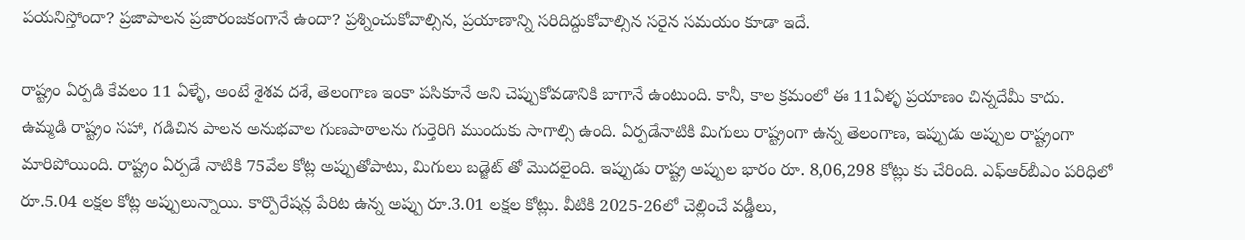పయనిస్తోందా? ప్రజాపాలన ప్రజారంజకంగానే ఉందా? ప్రశ్నించుకోవాల్సిన, ప్రయాణాన్ని సరిదిద్దుకోవాల్సిన సరైన సమయం కూడా ఇదే.

రాష్ట్రం ఏర్పడి కేవలం 11 ఏళ్ళే, అంటే శైశవ దశే, తెలంగాణ ఇంకా పసికూనే అని చెప్పుకోవడానికి బాగానే ఉంటుంది. కానీ, కాల క్రమంలో ఈ 11ఏళ్ళ ప్రయాణం చిన్నదేమీ కాదు. ఉమ్మడి రాష్ట్రం సహా, గడిచిన పాలన అనుభవాల గుణపాఠాలను గుర్తెరిగి ముందుకు సాగాల్సి ఉంది. ఏర్పడేనాటికి మిగులు రాష్ట్రంగా ఉన్న తెలంగాణ, ఇప్పుడు అప్పుల రాష్ట్రంగా మారిపోయింది. రాష్ట్రం ఏర్పడే నాటికి 75వేల కోట్ల అప్పుతోపాటు, మిగులు బడ్జెట్ తో మొదలైంది. ఇప్పుడు రాష్ట్ర అప్పుల భారం రూ. 8,06,298 కోట్లు కు చేరింది. ఎఫ్‌ఆర్‌బీఎం పరిధిలో రూ.5.04 లక్షల కోట్ల అప్పులున్నాయి. కార్పొరేషన్ల పేరిట ఉన్న అప్పు రూ.3.01 లక్షల కోట్లు. వీటికి 2025-26లో చెల్లించే వడ్డీలు,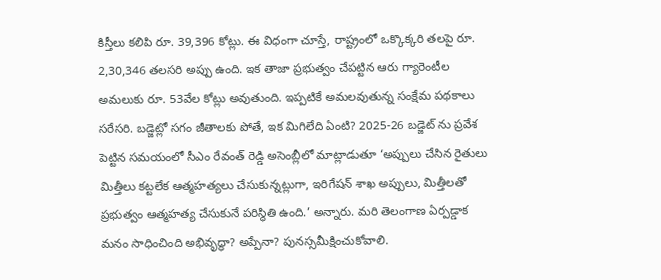కిస్తీలు కలిపి రూ. 39,396 కోట్లు. ఈ విధంగా చూస్తే, రాష్ట్రంలో ఒక్కొక్కరి తలపై రూ. 2,30,346 తలసరి అప్పు ఉంది. ఇక తాజా ప్రభుత్వం చేపట్టిన ఆరు గ్యారెంటీల అమలుకు రూ. 53వేల కోట్లు అవుతుంది. ఇప్పటికే అమలవుతున్న సంక్షేమ పథకాలు సరేసరి. బడ్జెట్లో సగం జీతాలకు పోతే, ఇక మిగిలేది ఏంటి? 2025-26 బడ్జెట్ ను ప్రవేశ పెట్టిన సమయంలో సీఎం రేవంత్ రెడ్డి అసెంబ్లీలో మాట్లాడుతూ ‘అప్పులు చేసిన రైతులు మిత్తీలు కట్టలేక ఆత్మహత్యలు చేసుకున్నట్లుగా, ఇరిగేషన్ శాఖ అప్పులు, మిత్తీలతో ప్రభుత్వం ఆత్మహత్య చేసుకునే పరిస్థితి ఉంది.’ అన్నారు. మరి తెలంగాణ ఏర్పడ్డాక మనం సాధించింది అభివృద్ధా? అప్పేనా? పునస్సమీక్షించుకోవాలి.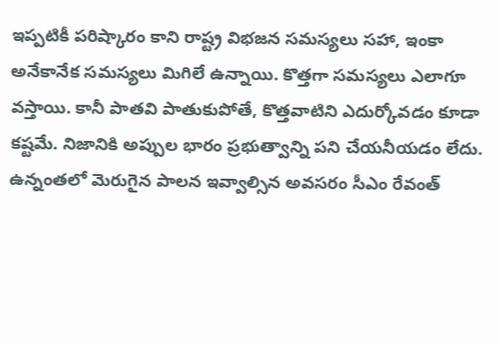ఇప్పటికీ పరిష్కారం కాని రాష్ట్ర విభజన సమస్యలు సహా, ఇంకా అనేకానేక సమస్యలు మిగిలే ఉన్నాయి. కొత్తగా సమస్యలు ఎలాగూ వస్తాయి. కానీ పాతవి పాతుకుపోతే, కొత్తవాటిని ఎదుర్కోవడం కూడా కష్టమే. నిజానికి అప్పుల భారం ప్రభుత్వాన్ని పని చేయనీయడం లేదు. ఉన్నంతలో మెరుగైన పాలన ఇవ్వాల్సిన అవసరం సీఎం రేవంత్‌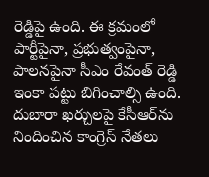రెడ్డిపై ఉంది. ఈ క్రమంలో పార్టీపైనా, ప్రభుత్వంపైనా, పాలనపైనా సీఎం రేవంత్‌ రెడ్డి ఇంకా పట్టు బిగించాల్సి ఉంది. దుబారా ఖర్చులపై కేసీఆర్‌ను నిందించిన కాంగ్రెస్‌ నేతలు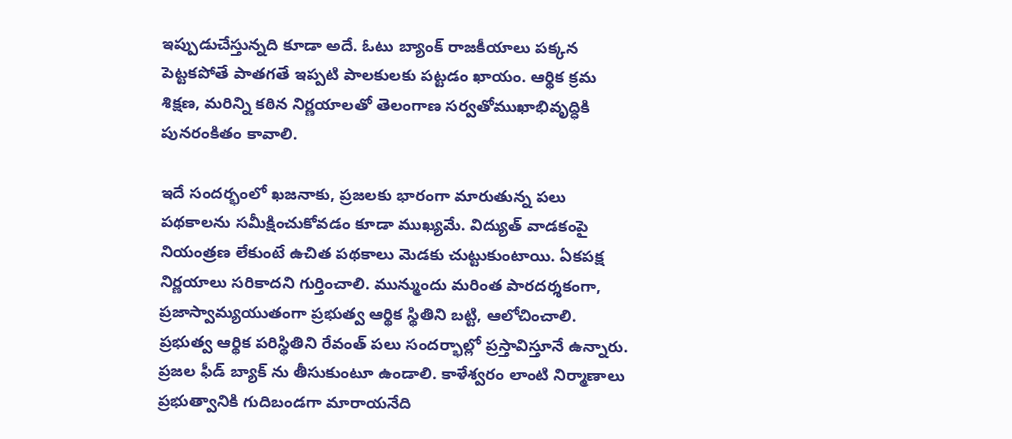ఇప్పుడుచేస్తున్నది కూడా అదే. ఓటు బ్యాంక్‌ రాజకీయాలు పక్కన పెట్టకపోతే పాతగతే ఇప్పటి పాలకులకు పట్టడం ఖాయం. ఆర్థిక క్రమ శిక్షణ, మరిన్ని కఠిన నిర్ణయాలతో తెలంగాణ సర్వతోముఖాభివృద్ధికి పునరంకితం కావాలి.

ఇదే సందర్భంలో ఖజనాకు, ప్రజలకు భారంగా మారుతున్న పలు పథకాలను సమీక్షించుకోవడం కూడా ముఖ్యమే. విద్యుత్‌ వాడకంపై నియంత్రణ లేకుంటే ఉచిత పథకాలు మెడకు చుట్టుకుంటాయి. ఏకపక్ష నిర్ణయాలు సరికాదని గుర్తించాలి. మున్ముందు మరింత పారదర్శకంగా, ప్రజాస్వామ్యయుతంగా ప్రభుత్వ ఆర్థిక స్థితిని బట్టి, ఆలోచించాలి. ప్రభుత్వ ఆర్థిక పరిస్థితిని రేవంత్‌ పలు సందర్భాల్లో ప్రస్తావిస్తూనే ఉన్నారు. ప్రజల ఫీడ్ బ్యాక్ ను తీసుకుంటూ ఉండాలి. కాళేశ్వరం లాంటి నిర్మాణాలు ప్రభుత్వానికి గుదిబండగా మారాయనేది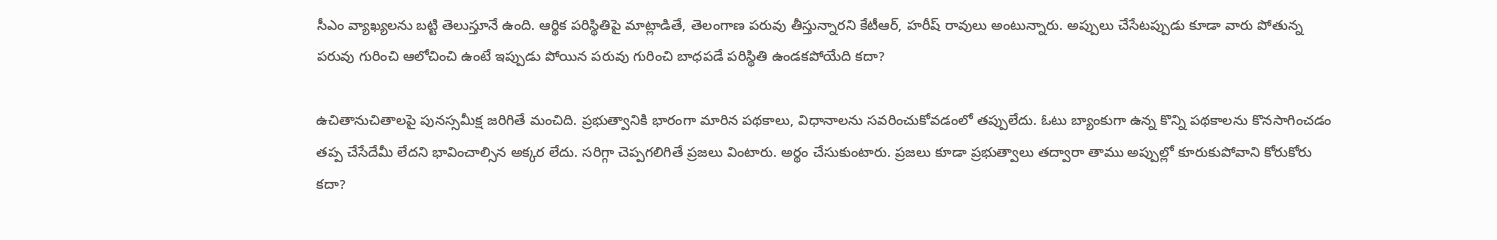సీఎం వ్యాఖ్యలను బట్టి తెలుస్తూనే ఉంది. ఆర్థిక పరిస్థితిపై మాట్లాడితే, తెలంగాణ పరువు తీస్తున్నారని కేటీఆర్‌, హరీష్‌ రావులు అంటున్నారు. అప్పులు చేసేటప్పుడు కూడా వారు పోతున్న పరువు గురించి ఆలోచించి ఉంటే ఇప్పుడు పోయిన పరువు గురించి బాధపడే పరిస్థితి ఉండకపోయేది కదా?

ఉచితానుచితాలపై పునస్సమీక్ష జరిగితే మంచిది. ప్రభుత్వానికి భారంగా మారిన పథకాలు, విధానాలను సవరించుకోవడంలో తప్పులేదు. ఓటు బ్యాంకుగా ఉన్న కొన్ని పథకాలను కొనసాగించడం తప్ప చేసేదేమీ లేదని భావించాల్సిన అక్కర లేదు. సరిగ్గా చెప్పగలిగితే ప్రజలు వింటారు. అర్థం చేసుకుంటారు. ప్రజలు కూడా ప్రభుత్వాలు తద్వారా తాము అప్పుల్లో కూరుకుపోవాని కోరుకోరు కదా?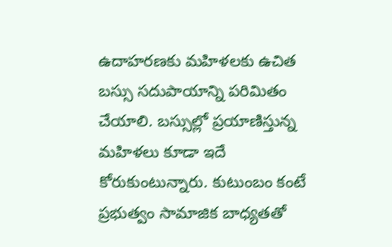ఉదాహరణకు మహిళలకు ఉచిత బస్సు సదుపాయాన్ని పరిమితం చేయాలి. బస్సుల్లో ప్రయాణిస్తున్న మహిళలు కూడా ఇదే కోరుకుంటున్నారు. కుటుంబం కంటే ప్రభుత్వం సామాజిక బాధ్యతతో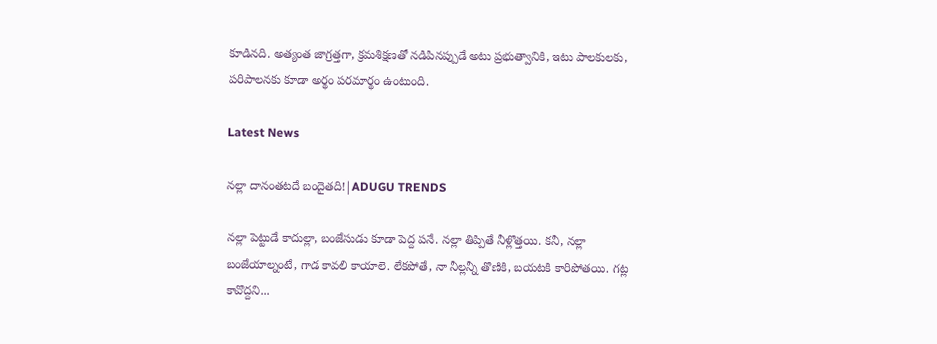కూడినది. అత్యంత జాగ్రత్తగా, క్రమశిక్షణతో నడిపినప్పుడే అటు ప్రభుత్వానికి, ఇటు పాలకులకు, పరిపాలనకు కూడా అర్థం పరమార్థం ఉంటుంది.

Latest News

నల్లా దానంతటదే బందైతది!|ADUGU TRENDS

నల్లా పెట్టుడే కాదుల్లా, బంజేసుడు కూడా పెద్ద పనే. నల్లా తిప్పితే నీళ్లొత్తయి. కనీ, నల్లా బంజేయాల్నంటే, గాడ కావలి కాయాలె. లేకపోతే, నా నీల్లన్నీ తొణికి, బయటకి కారిపోతయి. గట్ల కావొద్దని...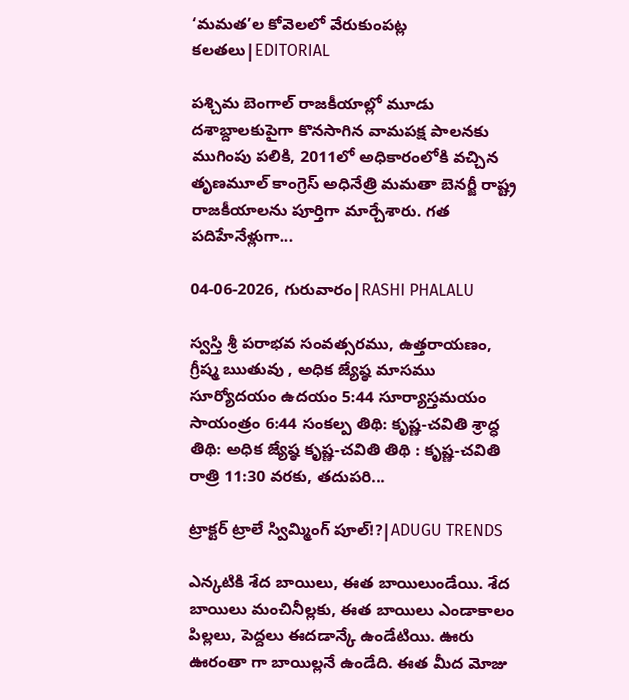‘మమత’ల కోవెలలో వేరుకుంపట్ల కలతలు|EDITORIAL

పశ్చిమ బెంగాల్ రాజకీయాల్లో మూడు దశాబ్దాలకుపైగా కొనసాగిన వామపక్ష పాలనకు ముగింపు పలికి, 2011లో అధికారంలోకి వచ్చిన తృణమూల్ కాంగ్రెస్ అధినేత్రి మమతా బెనర్జీ రాష్ట్ర రాజకీయాలను పూర్తిగా మార్చేశారు. గత పదిహేనేళ్లుగా...

04-06-2026, గురువారం|RASHI PHALALU

స్వస్తి శ్రీ పరాభవ సంవత్సరము, ఉత్తరాయణం, గ్రీష్మ ఋతువు , అధిక జ్యేష్ఠ మాసము సూర్యోదయం ఉదయం 5:44 సూర్యాస్తమయం సాయంత్రం 6:44 సంకల్ప తిథి: కృష్ణ-చవితి శ్రాద్ధ తిథి: అధిక జ్యేష్ఠ కృష్ణ-చవితి తిథి : కృష్ణ-చవితి రాత్రి 11:30 వరకు, తదుపరి...

ట్రాక్టర్ ట్రాలే స్విమ్మింగ్ పూల్!?|ADUGU TRENDS

ఎన్కటికి శేద బాయిలు, ఈత బాయిలుండేయి. శేద బాయిలు మంచినీల్లకు, ఈత బాయిలు ఎండాకాలం పిల్లలు, పెద్దలు ఈదడాన్కే ఉండేటియి. ఊరు ఊరంతా గా బాయిల్లనే ఉండేది. ఈత మీద మోజు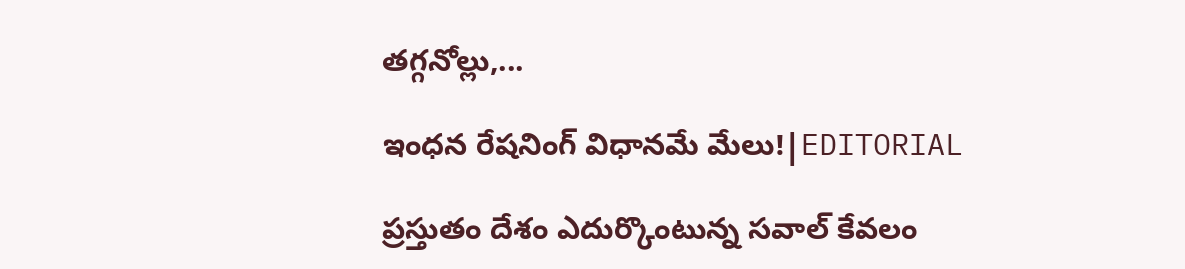తగ్గనోల్లు,...

ఇంధన రేషనింగ్ విధానమే మేలు!|EDITORIAL

ప్రస్తుతం దేశం ఎదుర్కొంటున్న సవాల్ కేవలం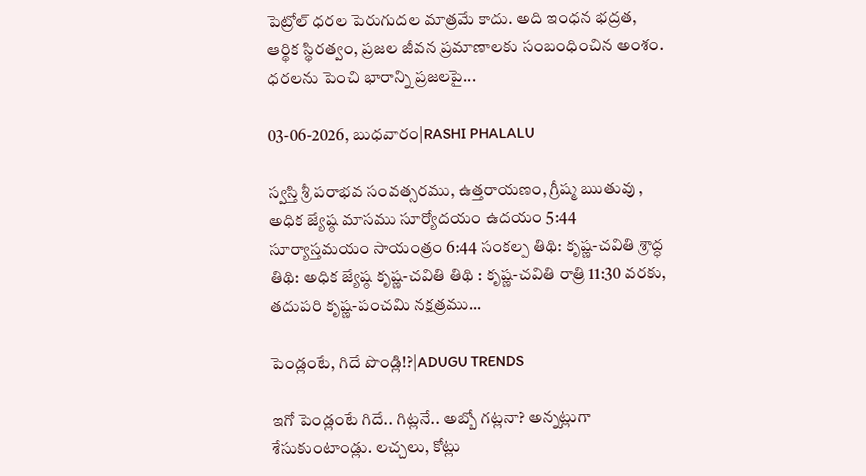పెట్రోల్ ధరల పెరుగుదల మాత్రమే కాదు. అది ఇంధన భద్రత, ఆర్థిక స్థిరత్వం, ప్రజల జీవన ప్రమాణాలకు సంబంధించిన అంశం. ధరలను పెంచి భారాన్ని ప్రజలపై...

03-06-2026, బుధవారం|RASHI PHALALU

స్వస్తి శ్రీ పరాభవ సంవత్సరము, ఉత్తరాయణం, గ్రీష్మ ఋతువు , అధిక జ్యేష్ఠ మాసము సూర్యోదయం ఉదయం 5:44 సూర్యాస్తమయం సాయంత్రం 6:44 సంకల్ప తిథి: కృష్ణ-చవితి శ్రాద్ధ తిథి: అధిక జ్యేష్ఠ కృష్ణ-చవితి తిథి : కృష్ణ-చవితి రాత్రి 11:30 వరకు, తదుపరి కృష్ణ-పంచమి నక్షత్రము...

పెండ్లంటే, గిదే పొండ్లి!?|ADUGU TRENDS

ఇగో పెండ్లంటే గిదే.. గిట్లనే.. అబ్బో గట్లనా? అన్నట్లుగా శేసుకుంటాండ్లు. లచ్చలు, కోట్లు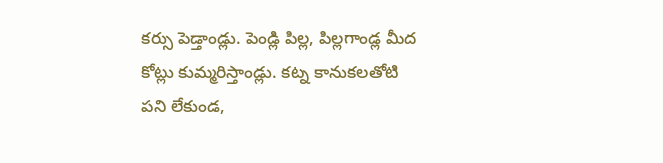కర్సు పెడ్తాండ్లు. పెండ్లి పిల్ల, పిల్లగాండ్ల మీద కోట్లు కుమ్మరిస్తాండ్లు. కట్న కానుకలతోటి పని లేకుండ,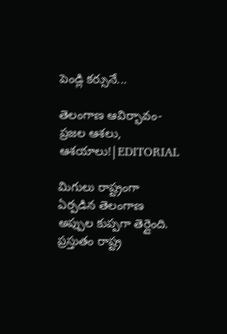పెండ్లి కర్సునే...

తెలంగాణ ఆవిర్భావం-ప్రజల ఆశలు, ఆశయాలు!|EDITORIAL

మిగులు రాష్ట్రంగా ఏర్పడిన తెలంగాణ అప్పుల కుప్పగా తెర్లైంది. ప్రస్తుతం రాష్ట్ర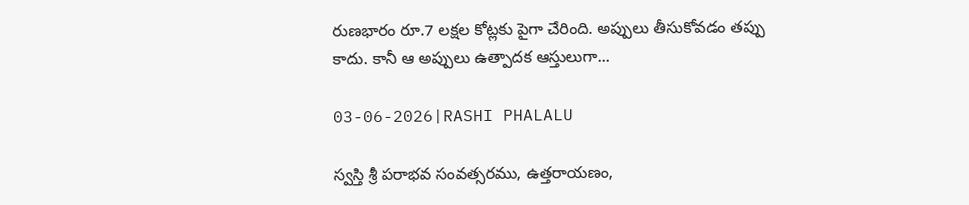రుణభారం రూ.7 లక్షల కోట్లకు పైగా చేరింది. అప్పులు తీసుకోవడం తప్పు కాదు. కానీ ఆ అప్పులు ఉత్పాదక ఆస్తులుగా...

03-06-2026|RASHI PHALALU

స్వస్తి శ్రీ పరాభవ సంవత్సరము, ఉత్తరాయణం,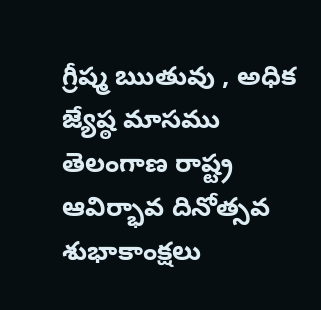గ్రీష్మ ఋతువు , అధిక జ్యేష్ఠ మాసము తెలంగాణ రాష్ట్ర ఆవిర్భావ దినోత్సవ శుభాకాంక్షలు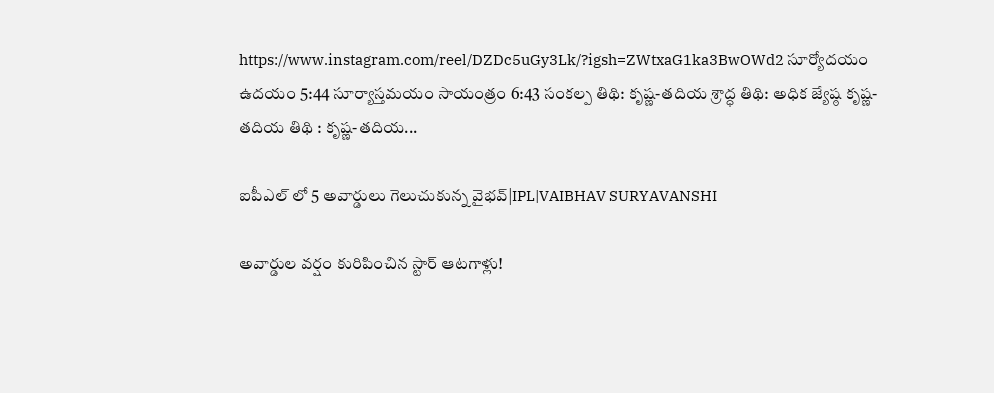https://www.instagram.com/reel/DZDc5uGy3Lk/?igsh=ZWtxaG1ka3BwOWd2 సూర్యోదయం ఉదయం 5:44 సూర్యాస్తమయం సాయంత్రం 6:43 సంకల్ప తిథి: కృష్ణ-తదియ శ్రాద్ధ తిథి: అధిక జ్యేష్ఠ కృష్ణ-తదియ తిథి : కృష్ణ-తదియ...

ఐపీఎల్ లో 5 అవార్డులు గెలుచుకున్న వైభవ్|IPL|VAIBHAV SURYAVANSHI

అవార్డుల వర్షం కురిపించిన స్టార్ ఆటగాళ్లు!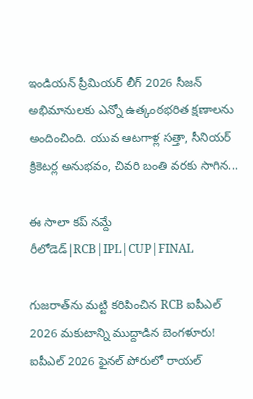ఇండియన్ ప్రీమియర్ లీగ్ 2026 సీజన్ అభిమానులకు ఎన్నో ఉత్కంఠభరిత క్షణాలను అందించింది. యువ ఆటగాళ్ల సత్తా, సీనియర్ క్రికెటర్ల అనుభవం, చివరి బంతి వరకు సాగిన...

ఈ సాలా కప్ నమ్దే రీలోడెడ్|RCB|IPL|CUP|FINAL

గుజరాత్‌ను మట్టి కరిపించిన RCB ఐపీఎల్ 2026 మకుటాన్ని ముద్దాడిన బెంగళూరు! ఐపీఎల్ 2026 ఫైనల్ పోరులో రాయల్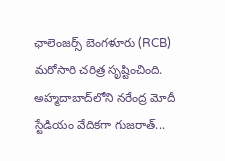ఛాలెంజర్స్ బెంగళూరు (RCB) మరోసారి చరిత్ర సృష్టించింది. అహ్మదాబాద్‌లోని నరేంద్ర మోదీ స్టేడియం వేదికగా గుజరాత్...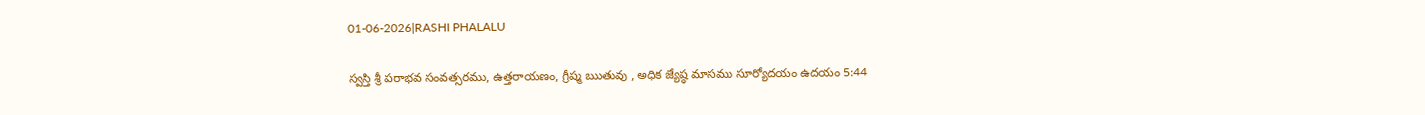01-06-2026|RASHI PHALALU

స్వస్తి శ్రీ పరాభవ సంవత్సరము, ఉత్తరాయణం, గ్రీష్మ ఋతువు , అధిక జ్యేష్ఠ మాసము సూర్యోదయం ఉదయం 5:44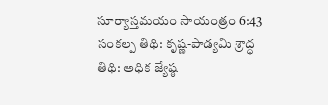సూర్యాస్తమయం సాయంత్రం 6:43 సంకల్ప తిథి: కృష్ణ-పాడ్యమి శ్రాద్ధ తిథి: అధిక జ్యేష్ఠ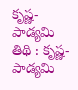కృష్ణ-పాడ్యమి తిథి : కృష్ణ-పాడ్యమి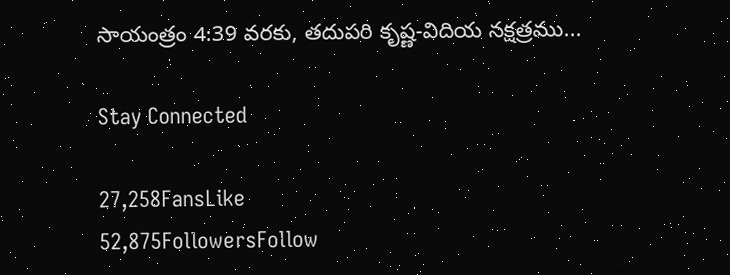సాయంత్రం 4:39 వరకు, తదుపరి కృష్ణ-విదియ నక్షత్రము...

Stay Connected

27,258FansLike
52,875FollowersFollow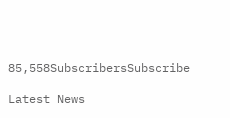85,558SubscribersSubscribe

Latest News